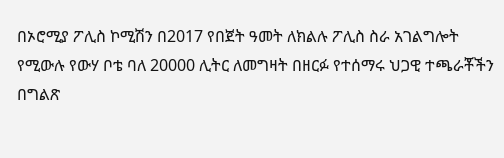በኦሮሚያ ፖሊስ ኮሚሽን በ2017 የበጀት ዓመት ለክልሉ ፖሊስ ስራ አገልግሎት የሚውሉ የውሃ ቦቴ ባለ 20000 ሊትር ለመግዛት በዘርፉ የተሰማሩ ህጋዊ ተጫራቾችን በግልጽ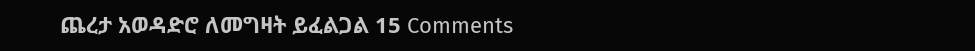ጨረታ አወዳድሮ ለመግዛት ይፈልጋል 15 Comments